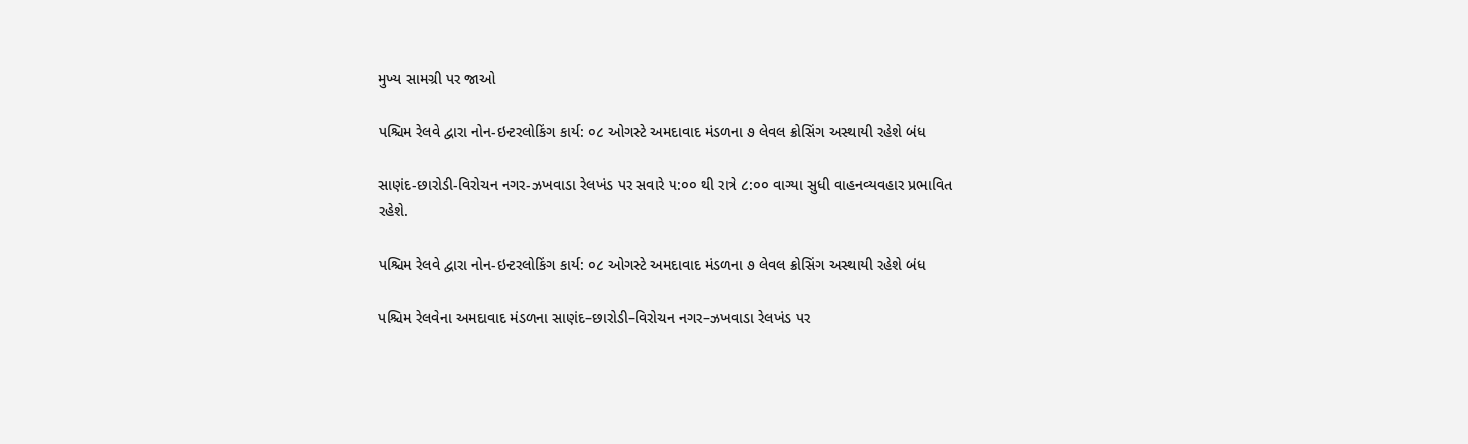મુખ્ય સામગ્રી પર જાઓ

પશ્ચિમ રેલવે દ્વારા નોન-ઇન્ટરલોકિંગ કાર્ય: ૦૮ ઓગસ્ટે અમદાવાદ મંડળના ૭ લેવલ ક્રોસિંગ અસ્થાયી રહેશે બંધ

સાણંદ-છારોડી-વિરોચન નગર-ઝખવાડા રેલખંડ પર સવારે ૫:૦૦ થી રાત્રે ૮:૦૦ વાગ્યા સુધી વાહનવ્યવહાર પ્રભાવિત રહેશે.

પશ્ચિમ રેલવે દ્વારા નોન-ઇન્ટરલોકિંગ કાર્ય: ૦૮ ઓગસ્ટે અમદાવાદ મંડળના ૭ લેવલ ક્રોસિંગ અસ્થાયી રહેશે બંધ

પશ્ચિમ રેલવેના અમદાવાદ મંડળના સાણંદ–છારોડી–વિરોચન નગર–ઝખવાડા રેલખંડ પર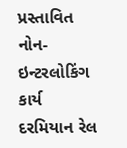પ્રસ્તાવિત નોન-ઇન્ટરલોકિંગ કાર્ય દરમિયાન રેલ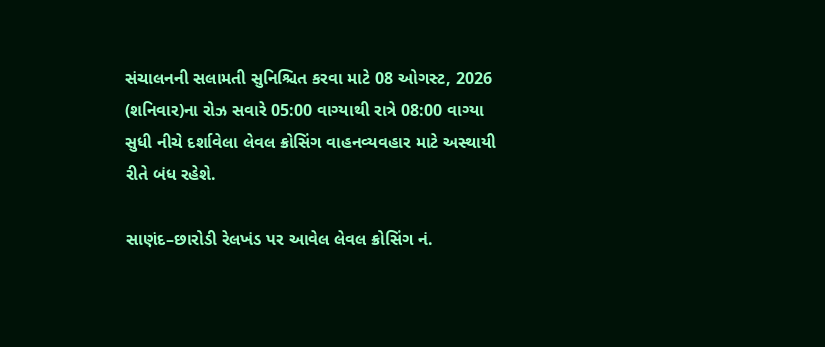સંચાલનની સલામતી સુનિશ્ચિત કરવા માટે 08 ઓગસ્ટ, 2026 (શનિવાર)ના રોઝ સવારે 05:00 વાગ્યાથી રાત્રે 08:00 વાગ્યા સુધી નીચે દર્શાવેલા લેવલ ક્રોસિંગ વાહનવ્યવહાર માટે અસ્થાયી રીતે બંધ રહેશે.

સાણંદ–છારોડી રેલખંડ પર આવેલ લેવલ ક્રોસિંગ નં.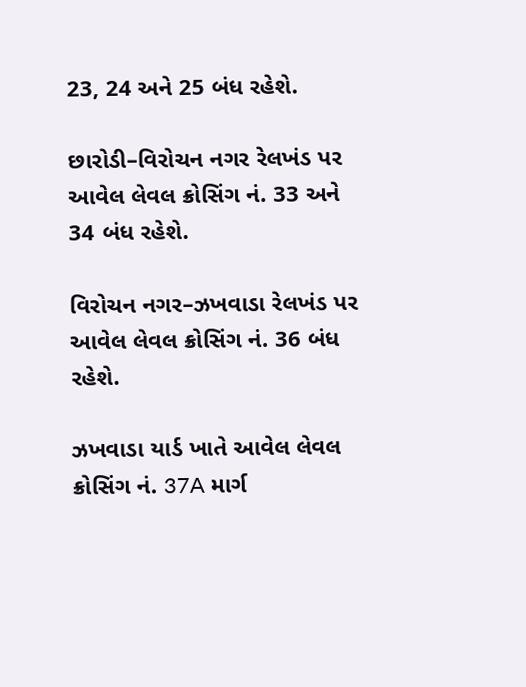23, 24 અને 25 બંધ રહેશે.

છારોડી–વિરોચન નગર રેલખંડ પર આવેલ લેવલ ક્રોસિંગ નં. 33 અને 34 બંધ રહેશે.

વિરોચન નગર–ઝખવાડા રેલખંડ પર આવેલ લેવલ ક્રોસિંગ નં. 36 બંધ રહેશે.

ઝખવાડા યાર્ડ ખાતે આવેલ લેવલ ક્રોસિંગ નં. 37A માર્ગ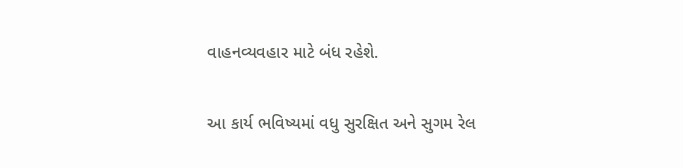વાહનવ્યવહાર માટે બંધ રહેશે.

આ કાર્ય ભવિષ્યમાં વધુ સુરક્ષિત અને સુગમ રેલ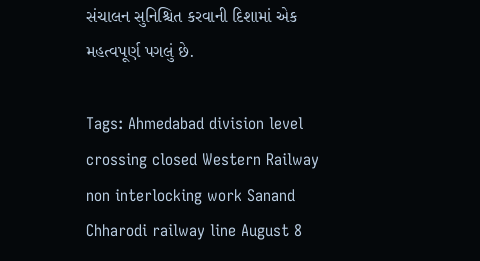સંચાલન સુનિશ્ચિત કરવાની દિશામાં એક મહત્વપૂર્ણ પગલું છે.

Tags: Ahmedabad division level crossing closed Western Railway non interlocking work Sanand Chharodi railway line August 8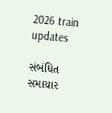2026 train updates

સંબંધિત સમાચાર